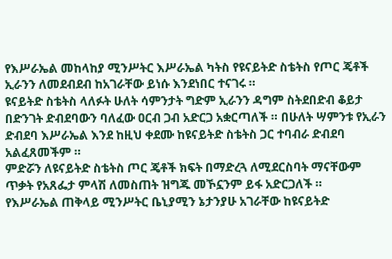የእሥራኤል መከላከያ ሚንሥትር እሥራኤል ካትስ የዩናይትድ ስቴትስ የጦር ጄቶች ኢራንን ለመደብደብ ከአገራቸው ይነሱ እንደነበር ተናገሩ ።
ዩናይትድ ስቴትስ ላለፉት ሁለት ሳምንታት ግድም ኢራንን ዳግም ስትደበድብ ቆይታ በድንገት ድብደባውን ባለፈው ዐርብ ጋብ አድርጋ አቋርጣለች ። በሁለት ሣምንቱ የኢራን ድብደባ እሥራኤል እንደ ከዚህ ቀደሙ ከዩናይትድ ስቴትስ ጋር ተባብራ ድብደባ አልፈጸመችም ።
ምድሯን ለዩናይትድ ስቴትስ ጦር ጄቶች ክፍት በማድረጓ ለሚደርስባት ማናቸውም ጥቃት የአጸፌታ ምላሽ ለመስጠት ዝግጁ መኾኗንም ይፋ አድርጋለች ።
የእሥራኤል ጠቅላይ ሚንሥትር ቤኒያሚን ኔታንያሁ አገራቸው ከዩናይትድ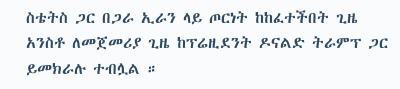ስቴትስ ጋር በጋራ ኢራን ላይ ጦርነት ከከፈተችበት ጊዜ አንስቶ ለመጀመሪያ ጊዜ ከፕሬዚደንት ዶናልድ ትራምፕ ጋር ይመክራሉ ተብሏል ።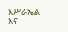እሥራኤል እና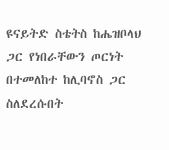ዩናይትድ ስቴትስ ከሔዝቦላህ ጋር የነበራቸውን ጦርነት በተመለከተ ከሊባኖስ ጋር ስለደረሱበት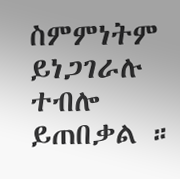ስምምነትም ይነጋገራሉ ተብሎ ይጠበቃል ።